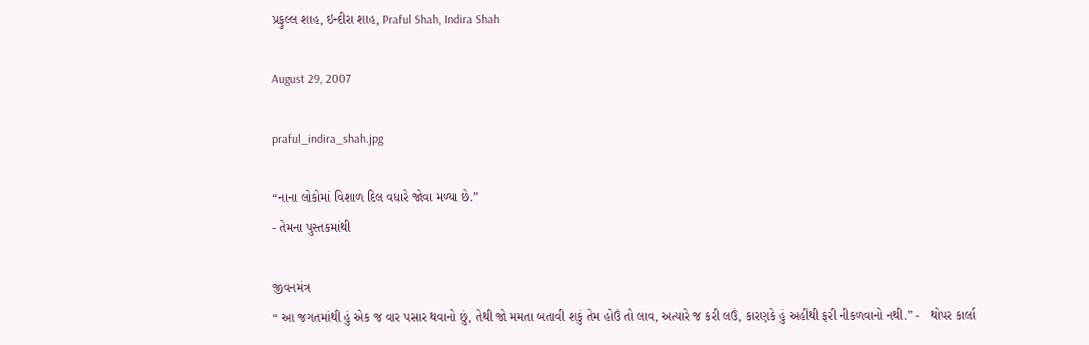પ્રફુલ્લ શાહ, ઇન્દીરા શાહ, Praful Shah, Indira Shah

August 29, 2007

praful_indira_shah.jpg

“નાના લોકોમાં વિશાળ દિલ વધારે જોવા મળ્યા છે.”
- તેમના પુસ્તકમાંથી

જીવનમંત્ર
“ આ જગતમાંથી હું એક જ વાર પસાર થવાનો છું, તેથી જો મમતા બતાવી શકું તેમ હોઉં તો લાવ, અત્યારે જ કરી લઉં, કારણકે હું અહીંથી ફરી નીકળવાનો નથી.” -   થોપર કાર્લા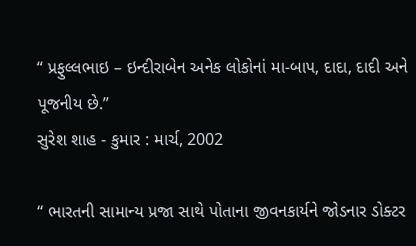“ પ્રફુલ્લભાઇ – ઇન્દીરાબેન અનેક લોકોનાં મા-બાપ, દાદા, દાદી અને પૂજનીય છે.”
સુરેશ શાહ - કુમાર : માર્ચ, 2002

“ ભારતની સામાન્ય પ્રજા સાથે પોતાના જીવનકાર્યને જોડનાર ડોક્ટર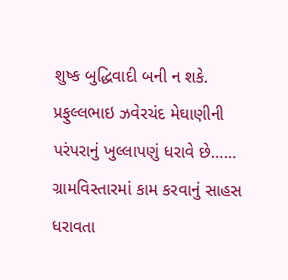શુષ્ક બુદ્ધિવાદી બની ન શકે. પ્રફુલ્લભાઇ ઝવેરચંદ મેઘાણીની પરંપરાનું ખુલ્લાપણું ધરાવે છે…… ગ્રામવિસ્તારમાં કામ કરવાનું સાહસ ધરાવતા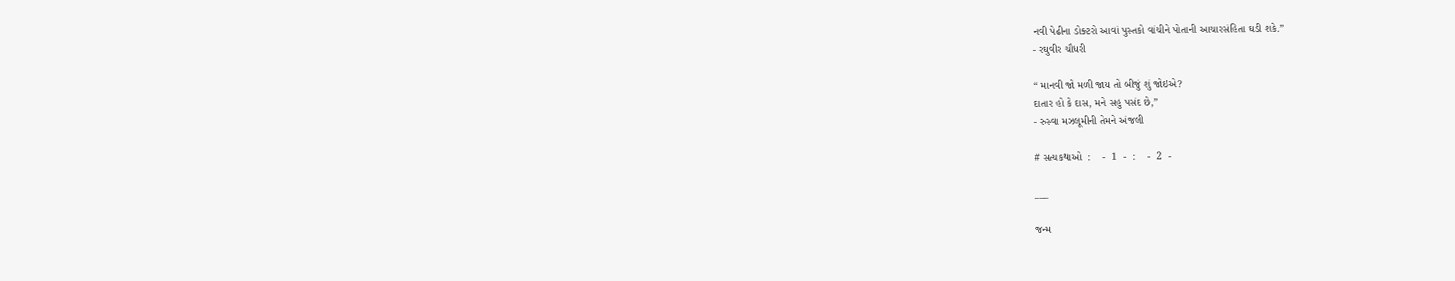નવી પેઢીના ડોક્ટરો આવાં પુસ્તકો વાંચીને પોતાની આચારસંહિતા ઘડી શકે.”
- રઘુવીર ચૌધરી

“ માનવી જો મળી જાય તો બીજું શું જોઇએ?
દાતાર હો કે દાસ, મને સહુ પસંદ છે,”
- રુસ્વા મઝલૂમીની તેમને અંજલી

# સત્યકથાઓ  :    -  1  -  :    -  2  -

___

જન્મ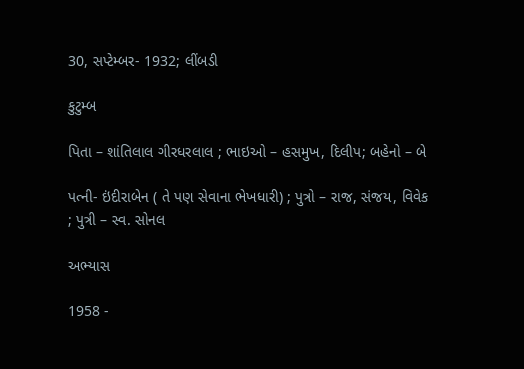30, સપ્ટેમ્બર- 1932; લીંબડી

કુટુમ્બ

પિતા – શાંતિલાલ ગીરધરલાલ ; ભાઇઓ – હસમુખ, દિલીપ; બહેનો – બે

પત્ની- ઇંદીરાબેન ( તે પણ સેવાના ભેખધારી) ; પુત્રો – રાજ, સંજય, વિવેક ; પુત્રી – સ્વ. સોનલ

અભ્યાસ

1958 -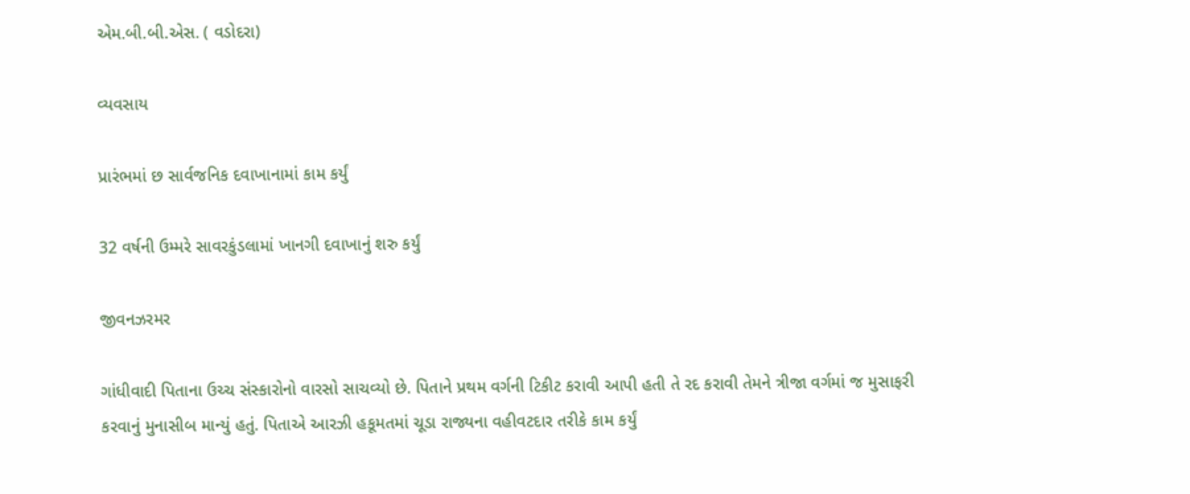એમ.બી.બી.એસ. ( વડોદરા)

વ્યવસાય

પ્રારંભમાં છ સાર્વજનિક દવાખાનામાં કામ કર્યું

32 વર્ષની ઉમ્મરે સાવરકુંડલામાં ખાનગી દવાખાનું શરુ કર્યું

જીવનઝરમર

ગાંધીવાદી પિતાના ઉચ્ચ સંસ્કારોનો વારસો સાચવ્યો છે. પિતાને પ્રથમ વર્ગની ટિકીટ કરાવી આપી હતી તે રદ કરાવી તેમને ત્રીજા વર્ગમાં જ મુસાફરી કરવાનું મુનાસીબ માન્યું હતું. પિતાએ આરઝી હકૂમતમાં ચૂડા રાજ્યના વહીવટદાર તરીકે કામ કર્યું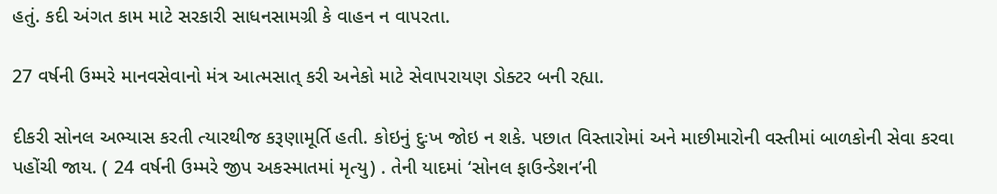હતું. કદી અંગત કામ માટે સરકારી સાધનસામગ્રી કે વાહન ન વાપરતા.

27 વર્ષની ઉમ્મરે માનવસેવાનો મંત્ર આત્મસાત્ કરી અનેકો માટે સેવાપરાયણ ડોક્ટર બની રહ્યા.

દીકરી સોનલ અભ્યાસ કરતી ત્યારથીજ કરૂણામૂર્તિ હતી. કોઇનું દુઃખ જોઇ ન શકે. પછાત વિસ્તારોમાં અને માછીમારોની વસ્તીમાં બાળકોની સેવા કરવા પહોંચી જાય. ( 24 વર્ષની ઉમ્મરે જીપ અકસ્માતમાં મૃત્યુ) . તેની યાદમાં ‘સોનલ ફાઉન્ડેશન’ની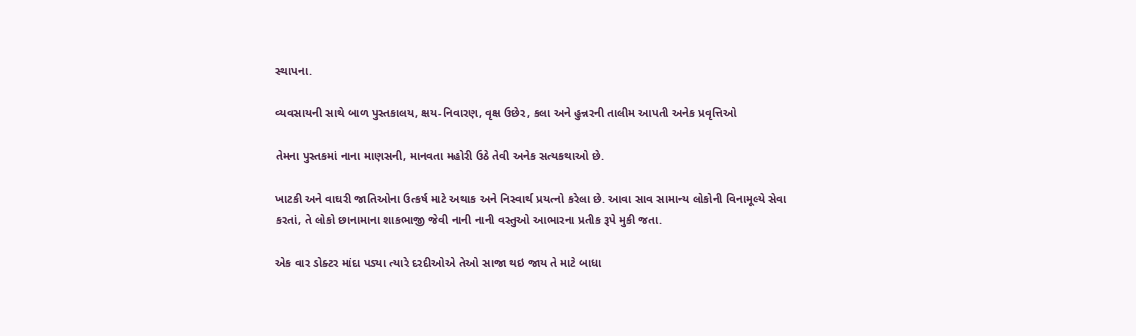સ્થાપના.

વ્યવસાયની સાથે બાળ પુસ્તકાલય, ક્ષય-નિવારણ, વૃક્ષ ઉછેર, કલા અને હુન્નરની તાલીમ આપતી અનેક પ્રવૃત્તિઓ

તેમના પુસ્તકમાં નાના માણસની, માનવતા મહોરી ઉઠે તેવી અનેક સત્યકથાઓ છે.

ખાટકી અને વાઘરી જાતિઓના ઉત્કર્ષ માટે અથાક અને નિસ્વાર્થ પ્રયત્નો કરેલા છે. આવા સાવ સામાન્ય લોકોની વિનામૂલ્યે સેવા કરતાં, તે લોકો છાનામાના શાકભાજી જેવી નાની નાની વસ્તુઓ આભારના પ્રતીક રૂપે મુકી જતા.

એક વાર ડોક્ટર માંદા પડ્યા ત્યારે દરદીઓએ તેઓ સાજા થઇ જાય તે માટે બાધા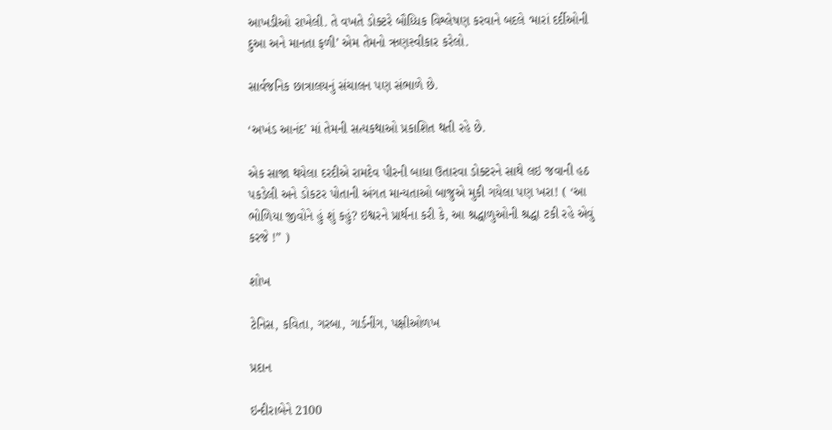આખડીઓ રાખેલી. તે વખતે ડોક્ટરે બૌધ્ધિક વિશ્લેષણ કરવાને બદલે ‘મારાં દર્દીઓની દુઆ અને માનતા ફળી’ એમ તેમનો ઋણસ્વીકાર કરેલો.

સાર્વજનિક છાત્રાલયનું સંચાલન પણ સંભાળે છે.

‘અખંડ આનંદ’ માં તેમની સત્યકથાઓ પ્રકાશિત થતી રહે છે.

એક સાજા થયેલા દરદીએ રામદેવ પીરની બાધા ઉતારવા ડોક્ટરને સાથે લઇ જવાની હઠ પકડેલી અને ડોકટર પોતાની અંગત માન્યતાઓ બાજુએ મુકી ગયેલા પણ ખરા! ( ‘આ ભોળિયા જીવોને હું શું કહું? ઇશ્વરને પ્રાર્થના કરી કે, આ શ્રદ્ધાળુઓની શ્રદ્ધા ટકી રહે એવું કરજે !” )

શોખ

ટેનિસ, કવિતા, ગરબા, ગાર્ડનીંગ, પક્ષીઓળખ

પ્રદાન

ઇન્દીરાબેને 2100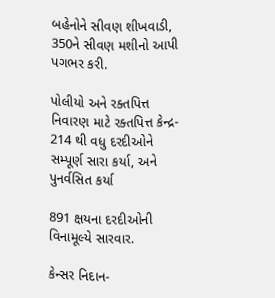બહેનોને સીવણ શીખવાડી, 350ને સીવણ મશીનો આપી પગભર કરી.

પોલીયો અને રક્તપિત્ત નિવારણ માટે રક્તપિત્ત કેન્દ્ર- 214 થી વધુ દરદીઓને સમ્પૂર્ણ સારા કર્યા, અને પુનર્વસિત કર્યા

891 ક્ષયના દરદીઓની વિનામૂલ્યે સારવાર.

કેન્સર નિદાન-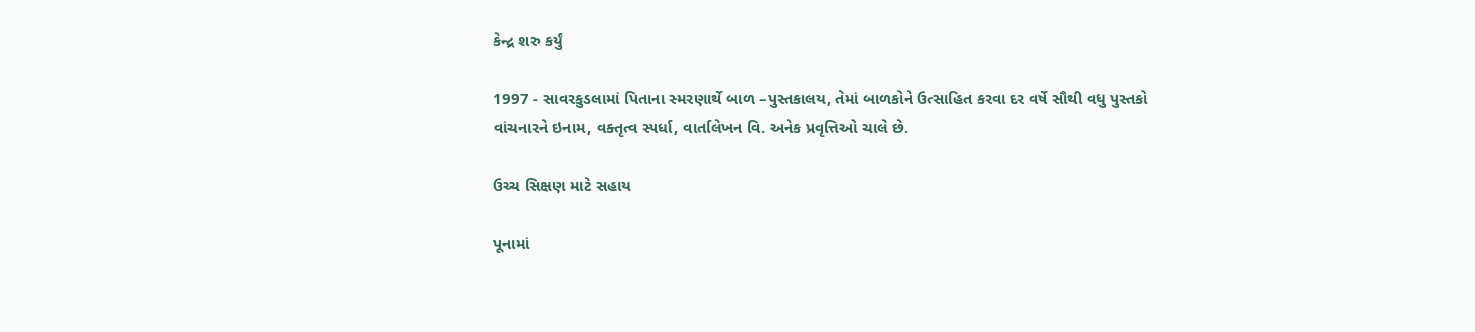કેન્દ્ર શરુ કર્યું

1997 - સાવરકુડલામાં પિતાના સ્મરણાર્થે બાળ –પુસ્તકાલય, તેમાં બાળકોને ઉત્સાહિત કરવા દર વર્ષે સૌથી વધુ પુસ્તકો વાંચનારને ઇનામ, વક્તૃત્વ સ્પર્ધા, વાર્તાલેખન વિ. અનેક પ્રવૃત્તિઓ ચાલે છે.

ઉચ્ચ સિક્ષણ માટે સહાય

પૂનામાં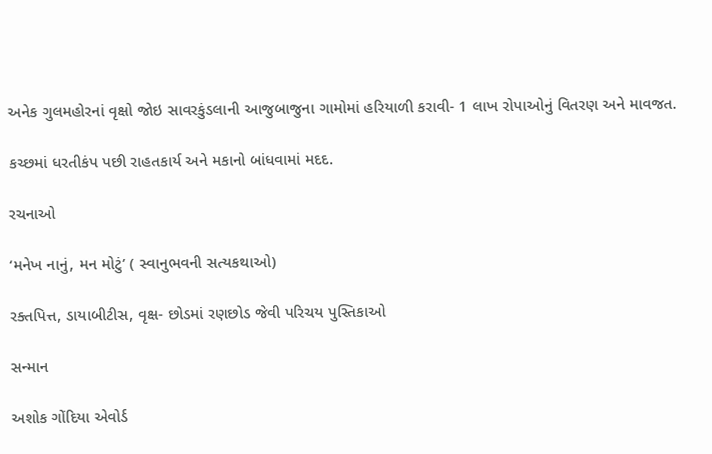અનેક ગુલમહોરનાં વૃક્ષો જોઇ સાવરકુંડલાની આજુબાજુના ગામોમાં હરિયાળી કરાવી- 1 લાખ રોપાઓનું વિતરણ અને માવજત.

કચ્છમાં ધરતીકંપ પછી રાહતકાર્ય અને મકાનો બાંધવામાં મદદ.

રચનાઓ

‘મનેખ નાનું, મન મોટું’ ( સ્વાનુભવની સત્યકથાઓ)

રક્તપિત્ત, ડાયાબીટીસ, વૃક્ષ- છોડમાં રણછોડ જેવી પરિચય પુસ્તિકાઓ

સન્માન

અશોક ગોંદિયા એવોર્ડ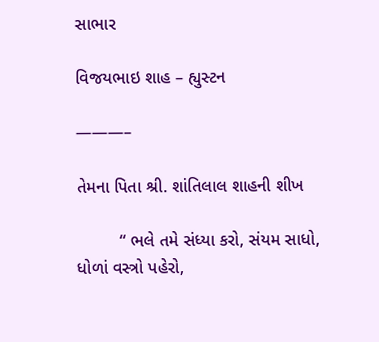સાભાર

વિજયભાઇ શાહ – હ્યુસ્ટન

———–

તેમના પિતા શ્રી. શાંતિલાલ શાહની શીખ

         “ ભલે તમે સંધ્યા કરો, સંયમ સાધો, ધોળાં વસ્ત્રો પહેરો,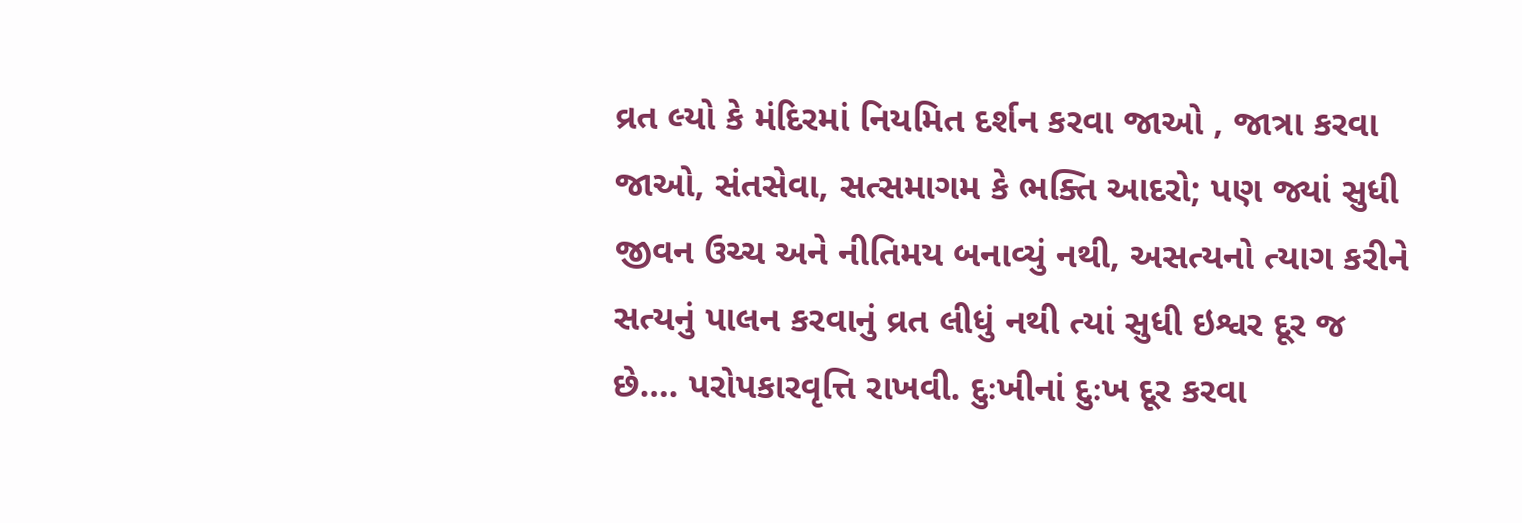વ્રત લ્યો કે મંદિરમાં નિયમિત દર્શન કરવા જાઓ , જાત્રા કરવા જાઓ, સંતસેવા, સત્સમાગમ કે ભક્તિ આદરો; પણ જ્યાં સુધી જીવન ઉચ્ચ અને નીતિમય બનાવ્યું નથી, અસત્યનો ત્યાગ કરીને સત્યનું પાલન કરવાનું વ્રત લીધું નથી ત્યાં સુધી ઇશ્વર દૂર જ છે…. પરોપકારવૃત્તિ રાખવી. દુઃખીનાં દુઃખ દૂર કરવા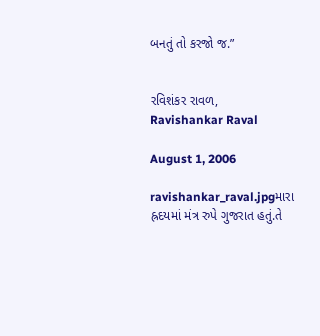બનતું તો કરજો જ.”


રવિશંકર રાવળ, Ravishankar Raval

August 1, 2006

ravishankar_raval.jpgમારા હ્રદયમાં મંત્ર રુપે ગુજરાત હતું.તે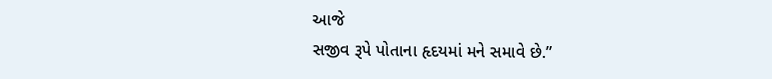આજે
સજીવ રૂપે પોતાના હૃદયમાં મને સમાવે છે.”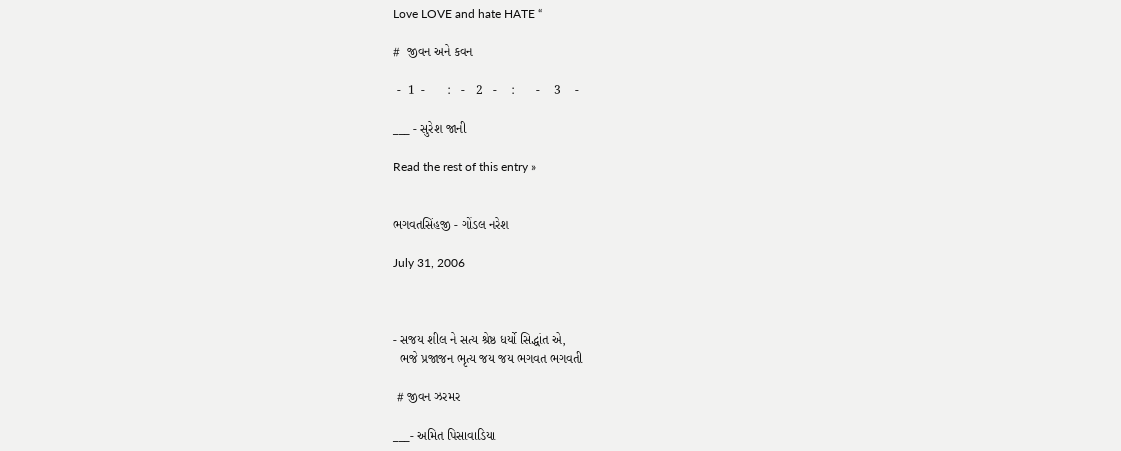Love LOVE and hate HATE “

#  જીવન અને કવન

 -  1  -      :   -   2   -    :      -    3    -

___ - સુરેશ જાની

Read the rest of this entry »


ભગવતસિંહજી - ગોંડલ નરેશ

July 31, 2006



- સજય શીલ ને સત્ય શ્રેષ્ઠ ધર્યો સિદ્ધાંત એ,
  ભજે પ્રજાજન ભૃત્ય જય જય ભગવત ભગવતી

 # જીવન ઝરમર

___- અમિત પિસાવાડિયા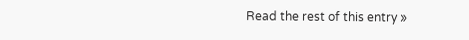Read the rest of this entry »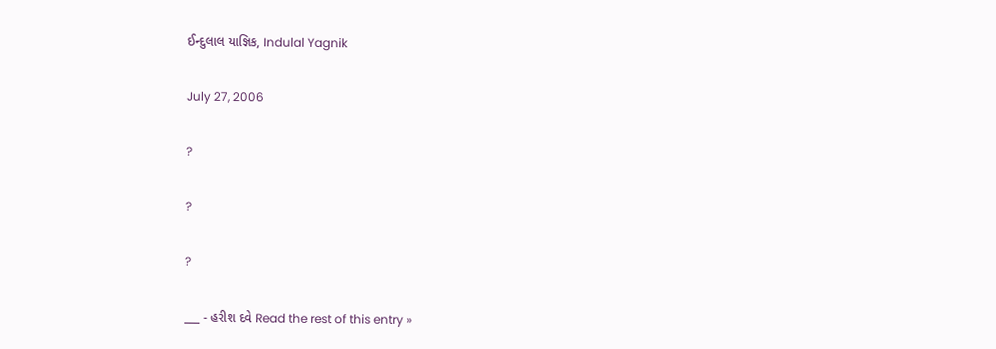ઈન્દુલાલ યાજ્ઞિક, Indulal Yagnik

July 27, 2006

?

?

?

___ - હરીશ દવે Read the rest of this entry »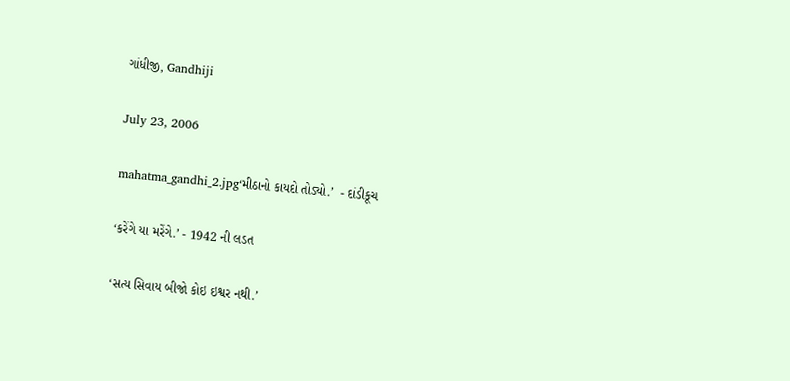ગાંધીજી, Gandhiji

July 23, 2006

mahatma_gandhi_2.jpg‘મીઠાનો કાયદો તોડ્યો.’  - દાંડીકૂચ

‘કરેંગે યા મરેંગે.’ - 1942 ની લડત

‘સત્ય સિવાય બીજો કોઇ ઇશ્વર નથી.’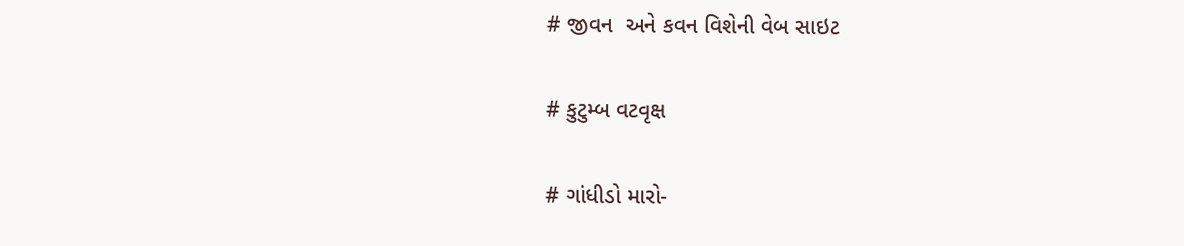# જીવન  અને કવન વિશેની વેબ સાઇટ

# કુટુમ્બ વટવૃક્ષ

# ગાંધીડો મારો-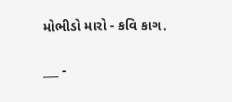મોભીડો મારો - કવિ કાગ.

___ -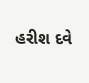હરીશ દવે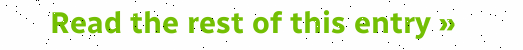Read the rest of this entry »